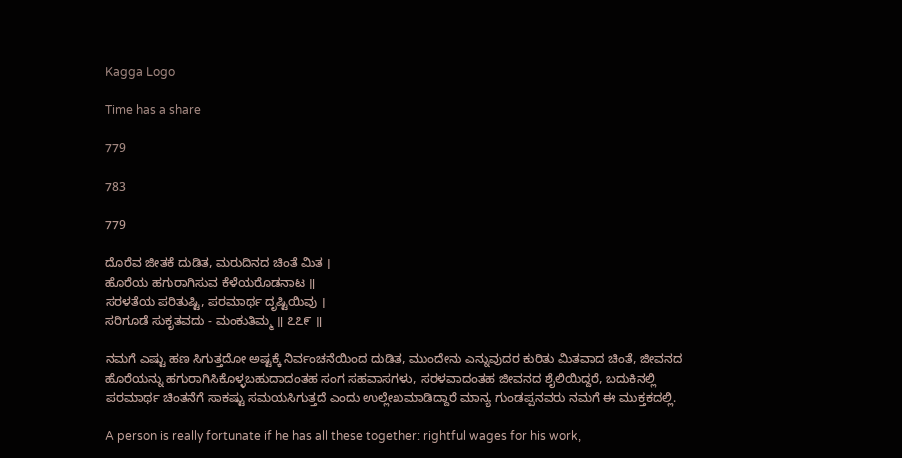Kagga Logo

Time has a share

779

783

779

ದೊರೆವ ಜೀತಕೆ ದುಡಿತ, ಮರುದಿನದ ಚಿಂತೆ ಮಿತ ।
ಹೊರೆಯ ಹಗುರಾಗಿಸುವ ಕೆಳೆಯರೊಡನಾಟ ॥
ಸರಳತೆಯ ಪರಿತುಷ್ಟಿ, ಪರಮಾರ್ಥ ದೃಷ್ಟಿಯಿವು ।
ಸರಿಗೂಡೆ ಸುಕೃತವದು - ಮಂಕುತಿಮ್ಮ ॥ ೭೭೯ ॥

ನಮಗೆ ಎಷ್ಟು ಹಣ ಸಿಗುತ್ತದೋ ಅಷ್ಟಕ್ಕೆ ನಿರ್ವಂಚನೆಯಿಂದ ದುಡಿತ, ಮುಂದೇನು ಎನ್ನುವುದರ ಕುರಿತು ಮಿತವಾದ ಚಿಂತೆ, ಜೀವನದ ಹೊರೆಯನ್ನು ಹಗುರಾಗಿಸಿಕೊಳ್ಳಬಹುದಾದಂತಹ ಸಂಗ ಸಹವಾಸಗಳು, ಸರಳವಾದಂತಹ ಜೀವನದ ಶೈಲಿಯಿದ್ದರೆ, ಬದುಕಿನಲ್ಲಿ ಪರಮಾರ್ಥ ಚಿಂತನೆಗೆ ಸಾಕಷ್ಟು ಸಮಯಸಿಗುತ್ತದೆ ಎಂದು ಉಲ್ಲೇಖಮಾಡಿದ್ದಾರೆ ಮಾನ್ಯ ಗುಂಡಪ್ಪನವರು ನಮಗೆ ಈ ಮುಕ್ತಕದಲ್ಲಿ.

A person is really fortunate if he has all these together: rightful wages for his work,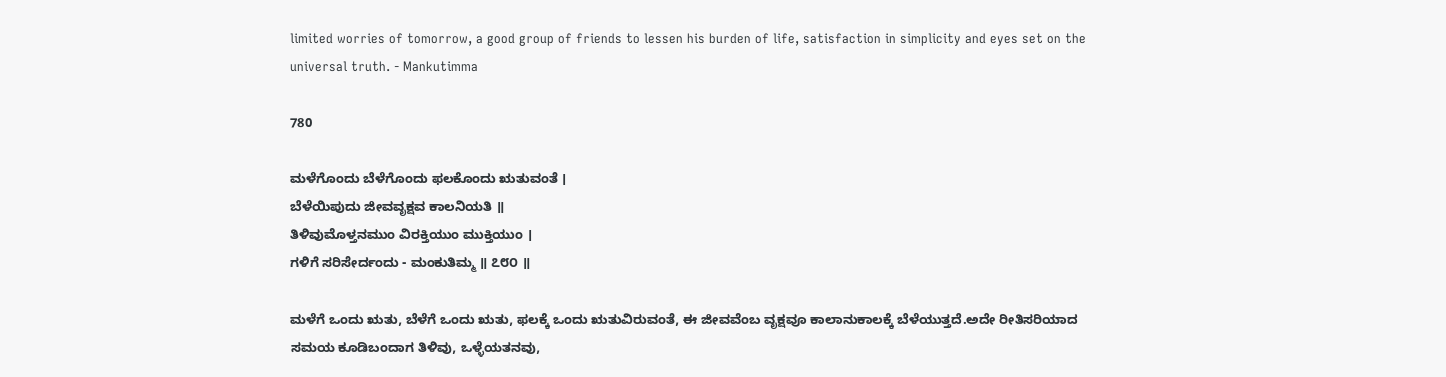limited worries of tomorrow, a good group of friends to lessen his burden of life, satisfaction in simplicity and eyes set on the universal truth. - Mankutimma

780

ಮಳೆಗೊಂದು ಬೆಳೆಗೊಂದು ಫಲಕೊಂದು ಋತುವಂತೆ ।
ಬೆಳೆಯಿಪುದು ಜೀವವೃಕ್ಷವ ಕಾಲನಿಯತಿ ॥
ತಿಳಿವುಮೊಳ್ತನಮುಂ ವಿರಕ್ತಿಯುಂ ಮುಕ್ತಿಯುಂ ।
ಗಳಿಗೆ ಸರಿಸೇರ್ದಂದು - ಮಂಕುತಿಮ್ಮ ॥ ೭೮೦ ॥

ಮಳೆಗೆ ಒಂದು ಋತು, ಬೆಳೆಗೆ ಒಂದು ಋತು, ಫಲಕ್ಕೆ ಒಂದು ಋತುವಿರುವಂತೆ, ಈ ಜೀವವೆಂಬ ವೃಕ್ಷವೂ ಕಾಲಾನುಕಾಲಕ್ಕೆ ಬೆಳೆಯುತ್ತದೆ.ಅದೇ ರೀತಿಸರಿಯಾದ ಸಮಯ ಕೂಡಿಬಂದಾಗ ತಿಳಿವು, ಒಳ್ಳೆಯತನವು,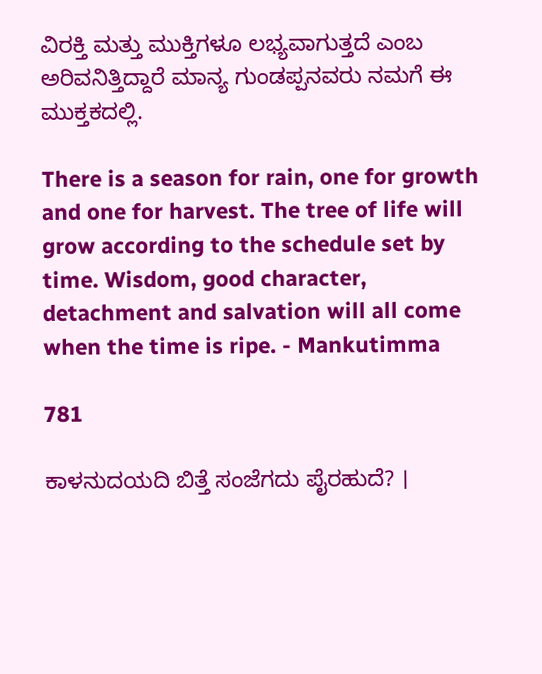ವಿರಕ್ತಿ ಮತ್ತು ಮುಕ್ತಿಗಳೂ ಲಭ್ಯವಾಗುತ್ತದೆ ಎಂಬ ಅರಿವನಿತ್ತಿದ್ದಾರೆ ಮಾನ್ಯ ಗುಂಡಪ್ಪನವರು ನಮಗೆ ಈ ಮುಕ್ತಕದಲ್ಲಿ.

There is a season for rain, one for growth and one for harvest. The tree of life will grow according to the schedule set by time. Wisdom, good character, detachment and salvation will all come when the time is ripe. - Mankutimma

781

ಕಾಳನುದಯದಿ ಬಿತ್ತೆ ಸಂಜೆಗದು ಪೈರಹುದೆ? ।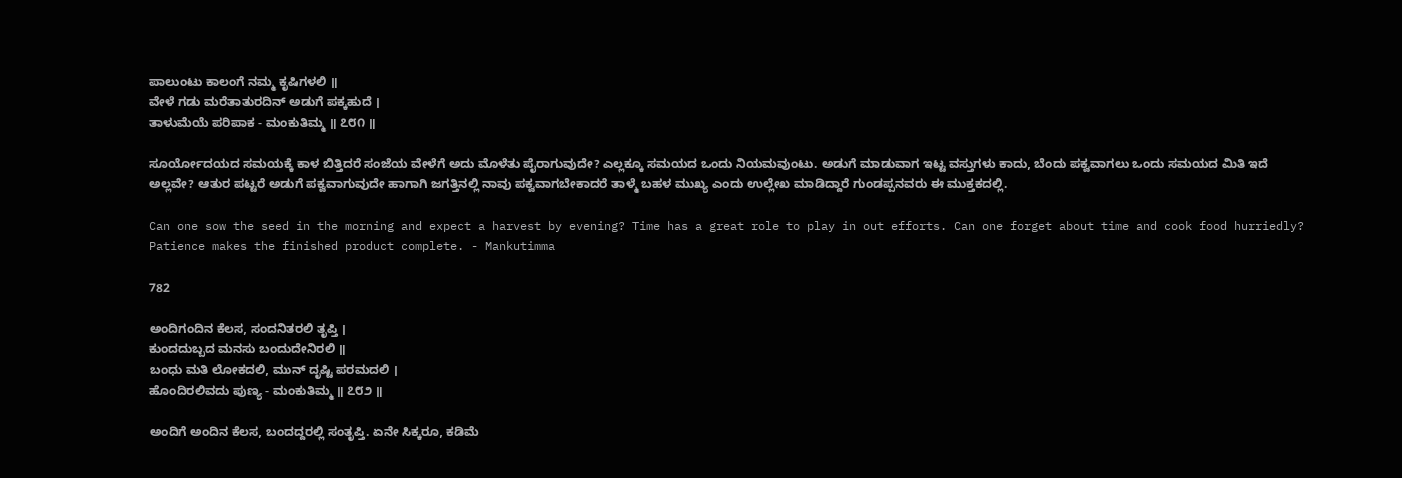ಪಾಲುಂಟು ಕಾಲಂಗೆ ನಮ್ಮ ಕೃಷಿಗಳಲಿ ॥
ವೇಳೆ ಗಡು ಮರೆತಾತುರದಿನ್ ಅಡುಗೆ ಪಕ್ಕಹುದೆ ।
ತಾಳುಮೆಯೆ ಪರಿಪಾಕ - ಮಂಕುತಿಮ್ಮ ॥ ೭೮೧ ॥

ಸೂರ್ಯೋದಯದ ಸಮಯಕ್ಕೆ ಕಾಳ ಬಿತ್ತಿದರೆ ಸಂಜೆಯ ವೇಳೆಗೆ ಅದು ಮೊಳೆತು ಪೈರಾಗುವುದೇ? ಎಲ್ಲಕ್ಕೂ ಸಮಯದ ಒಂದು ನಿಯಮವುಂಟು. ಅಡುಗೆ ಮಾಡುವಾಗ ಇಟ್ಟ ವಸ್ತುಗಳು ಕಾದು, ಬೆಂದು ಪಕ್ವವಾಗಲು ಒಂದು ಸಮಯದ ಮಿತಿ ಇದೆ ಅಲ್ಲವೇ? ಆತುರ ಪಟ್ಟರೆ ಅಡುಗೆ ಪಕ್ವವಾಗುವುದೇ ಹಾಗಾಗಿ ಜಗತ್ತಿನಲ್ಲಿ ನಾವು ಪಕ್ವವಾಗಬೇಕಾದರೆ ತಾಳ್ಮೆ ಬಹಳ ಮುಖ್ಯ ಎಂದು ಉಲ್ಲೇಖ ಮಾಡಿದ್ದಾರೆ ಗುಂಡಪ್ಪನವರು ಈ ಮುಕ್ತಕದಲ್ಲಿ.

Can one sow the seed in the morning and expect a harvest by evening? Time has a great role to play in out efforts. Can one forget about time and cook food hurriedly? Patience makes the finished product complete. - Mankutimma

782

ಅಂದಿಗಂದಿನ ಕೆಲಸ, ಸಂದನಿತರಲಿ ತೃಪ್ತಿ ।
ಕುಂದದುಬ್ಬದ ಮನಸು ಬಂದುದೇನಿರಲಿ ॥
ಬಂಧು ಮತಿ ಲೋಕದಲಿ, ಮುನ್ ದೃಷ್ಟಿ ಪರಮದಲಿ ।
ಹೊಂದಿರಲಿವದು ಪುಣ್ಯ - ಮಂಕುತಿಮ್ಮ ॥ ೭೮೨ ॥

ಅಂದಿಗೆ ಅಂದಿನ ಕೆಲಸ, ಬಂದದ್ದರಲ್ಲಿ ಸಂತೃಪ್ತಿ. ಏನೇ ಸಿಕ್ಕರೂ, ಕಡಿಮೆ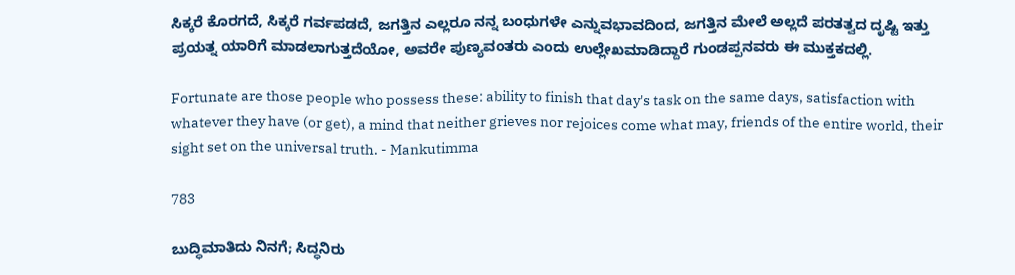ಸಿಕ್ಕರೆ ಕೊರಗದೆ, ಸಿಕ್ಕರೆ ಗರ್ವಪಡದೆ, ಜಗತ್ತಿನ ಎಲ್ಲರೂ ನನ್ನ ಬಂಧುಗಳೇ ಎನ್ನುವಭಾವದಿಂದ, ಜಗತ್ತಿನ ಮೇಲೆ ಅಲ್ಲದೆ ಪರತತ್ವದ ದೃಷ್ಟಿ ಇತ್ತು ಪ್ರಯತ್ನ ಯಾರಿಗೆ ಮಾಡಲಾಗುತ್ತದೆಯೋ, ಅವರೇ ಪುಣ್ಯವಂತರು ಎಂದು ಉಲ್ಲೇಖಮಾಡಿದ್ದಾರೆ ಗುಂಡಪ್ಪನವರು ಈ ಮುಕ್ತಕದಲ್ಲಿ.

Fortunate are those people who possess these: ability to finish that day's task on the same days, satisfaction with whatever they have (or get), a mind that neither grieves nor rejoices come what may, friends of the entire world, their sight set on the universal truth. - Mankutimma

783

ಬುದ್ಧಿಮಾತಿದು ನಿನಗೆ; ಸಿದ್ಧನಿರು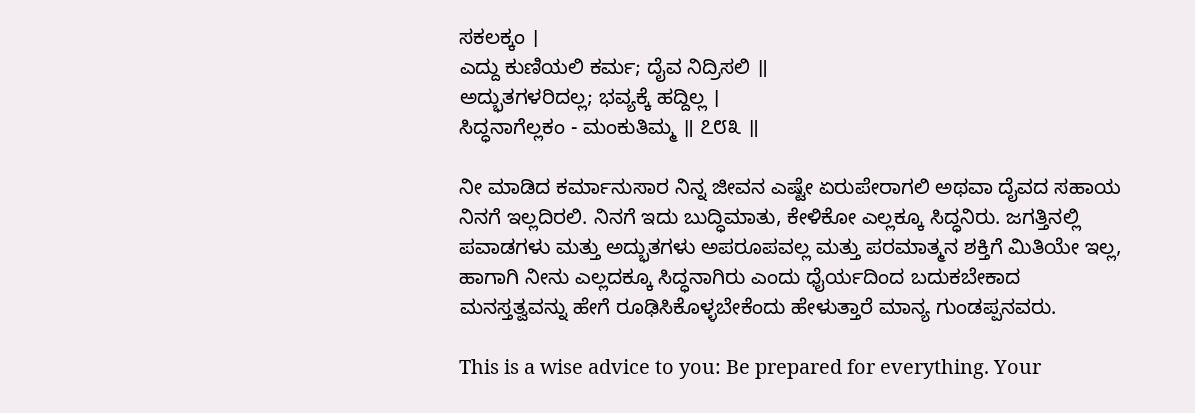ಸಕಲಕ್ಕಂ ।
ಎದ್ದು ಕುಣಿಯಲಿ ಕರ್ಮ; ದೈವ ನಿದ್ರಿಸಲಿ ॥
ಅದ್ಭುತಗಳರಿದಲ್ಲ; ಭವ್ಯಕ್ಕೆ ಹದ್ದಿಲ್ಲ ।
ಸಿದ್ಧನಾಗೆಲ್ಲಕಂ - ಮಂಕುತಿಮ್ಮ ॥ ೭೮೩ ॥

ನೀ ಮಾಡಿದ ಕರ್ಮಾನುಸಾರ ನಿನ್ನ ಜೀವನ ಎಷ್ಟೇ ಏರುಪೇರಾಗಲಿ ಅಥವಾ ದೈವದ ಸಹಾಯ ನಿನಗೆ ಇಲ್ಲದಿರಲಿ. ನಿನಗೆ ಇದು ಬುದ್ಧಿಮಾತು, ಕೇಳಿಕೋ ಎಲ್ಲಕ್ಕೂ ಸಿದ್ಧನಿರು. ಜಗತ್ತಿನಲ್ಲಿ ಪವಾಡಗಳು ಮತ್ತು ಅದ್ಭುತಗಳು ಅಪರೂಪವಲ್ಲ ಮತ್ತು ಪರಮಾತ್ಮನ ಶಕ್ತಿಗೆ ಮಿತಿಯೇ ಇಲ್ಲ, ಹಾಗಾಗಿ ನೀನು ಎಲ್ಲದಕ್ಕೂ ಸಿದ್ಧನಾಗಿರು ಎಂದು ಧೈರ್ಯದಿಂದ ಬದುಕಬೇಕಾದ ಮನಸ್ತತ್ವವನ್ನು ಹೇಗೆ ರೂಢಿಸಿಕೊಳ್ಳಬೇಕೆಂದು ಹೇಳುತ್ತಾರೆ ಮಾನ್ಯ ಗುಂಡಪ್ಪನವರು.

This is a wise advice to you: Be prepared for everything. Your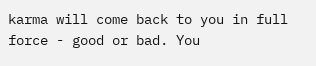karma will come back to you in full force - good or bad. You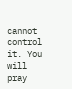cannot control it. You will pray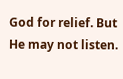God for relief. But He may not listen.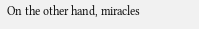On the other hand, miracles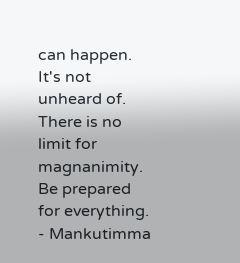can happen. It's not unheard of. There is no limit for magnanimity. Be prepared for everything. - Mankutimma